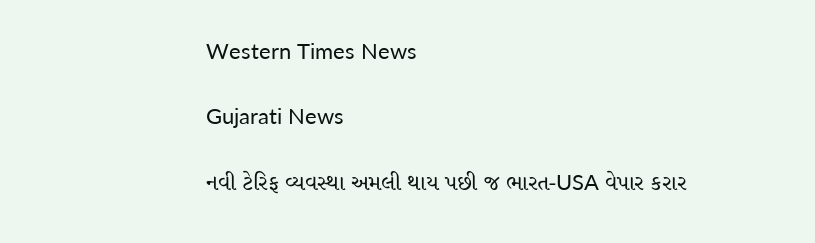Western Times News

Gujarati News

નવી ટેરિફ વ્યવસ્થા અમલી થાય પછી જ ભારત-USA વેપાર કરાર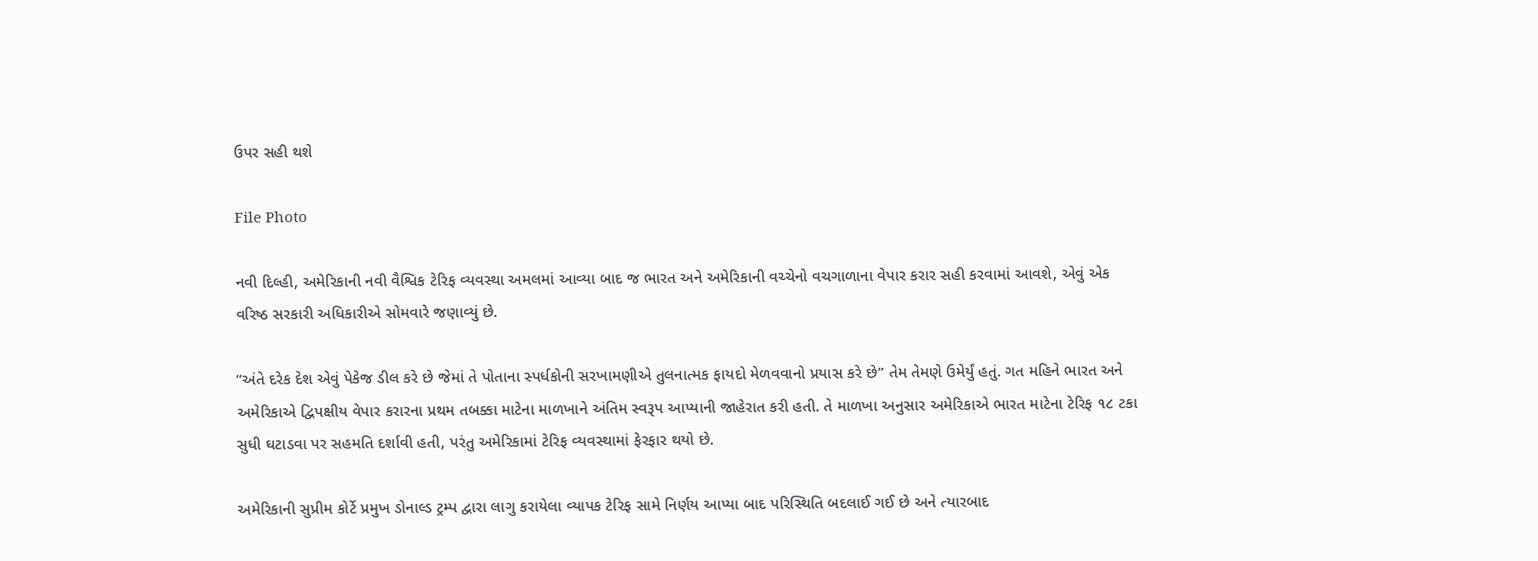ઉપર સહી થશે

File Photo

નવી દિલ્હી, અમેરિકાની નવી વૈશ્વિક ટેરિફ વ્યવસ્થા અમલમાં આવ્યા બાદ જ ભારત અને અમેરિકાની વચ્ચેનો વચગાળાના વેપાર કરાર સહી કરવામાં આવશે, એવું એક વરિષ્ઠ સરકારી અધિકારીએ સોમવારે જણાવ્યું છે.

“અંતે દરેક દેશ એવું પેકેજ ડીલ કરે છે જેમાં તે પોતાના સ્પર્ધકોની સરખામણીએ તુલનાત્મક ફાયદો મેળવવાનો પ્રયાસ કરે છે” તેમ તેમણે ઉમેર્યું હતું. ગત મહિને ભારત અને અમેરિકાએ દ્વિપક્ષીય વેપાર કરારના પ્રથમ તબક્કા માટેના માળખાને અંતિમ સ્વરૂપ આપ્યાની જાહેરાત કરી હતી. તે માળખા અનુસાર અમેરિકાએ ભારત માટેના ટેરિફ ૧૮ ટકા સુધી ઘટાડવા પર સહમતિ દર્શાવી હતી, પરંતુ અમેરિકામાં ટેરિફ વ્યવસ્થામાં ફેરફાર થયો છે.

અમેરિકાની સુપ્રીમ કોર્ટે પ્રમુખ ડોનાલ્ડ ટ્રમ્પ દ્વારા લાગુ કરાયેલા વ્યાપક ટેરિફ સામે નિર્ણય આપ્યા બાદ પરિસ્થિતિ બદલાઈ ગઈ છે અને ત્યારબાદ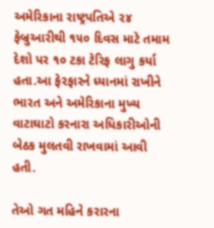અમેરિકાના રાષ્ટ્રપતિએ ૨૪ ફેબ્રુઆરીથી ૧૫૦ દિવસ માટે તમામ દેશો પર ૧૦ ટકા ટેરિફ લાગુ કર્યા હતા.આ ફેરફારને ધ્યાનમાં રાખીને ભારત અને અમેરિકાના મુખ્ય વાટાઘાટો કરનારા અધિકારીઓની બેઠક મુલતવી રાખવામાં આવી હતી.

તેઓ ગત મહિને કરારના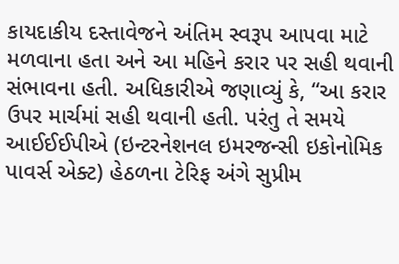કાયદાકીય દસ્તાવેજને અંતિમ સ્વરૂપ આપવા માટે મળવાના હતા અને આ મહિને કરાર પર સહી થવાની સંભાવના હતી. અધિકારીએ જણાવ્યું કે, “આ કરાર ઉપર માર્ચમાં સહી થવાની હતી. પરંતુ તે સમયે આઈઈઈપીએ (ઇન્ટરનેશનલ ઇમરજન્સી ઇકોનોમિક પાવર્સ એક્ટ) હેઠળના ટેરિફ અંગે સુપ્રીમ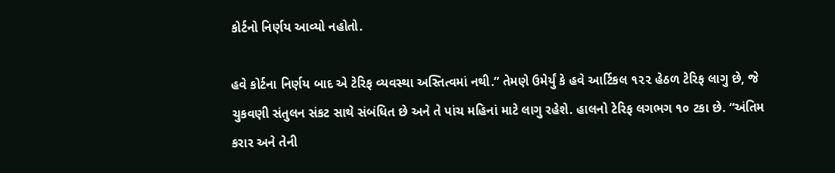કોર્ટનો નિર્ણય આવ્યો નહોતો.

હવે કોર્ટના નિર્ણય બાદ એ ટેરિફ વ્યવસ્થા અસ્તિત્વમાં નથી.” તેમણે ઉમેર્યું કે હવે આર્ટિકલ ૧૨૨ હેઠળ ટેરિફ લાગુ છે, જે ચુકવણી સંતુલન સંકટ સાથે સંબંધિત છે અને તે પાંચ મહિનાં માટે લાગુ રહેશે. હાલનો ટેરિફ લગભગ ૧૦ ટકા છે. “અંતિમ કરાર અને તેની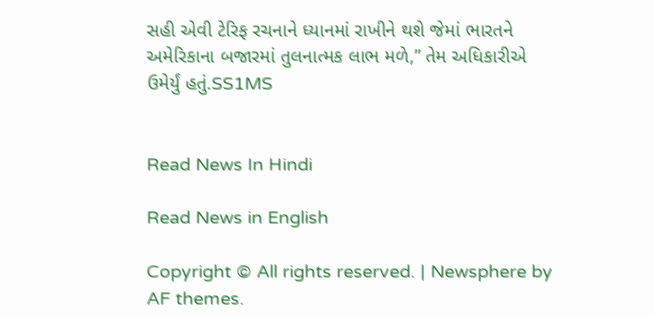સહી એવી ટેરિફ રચનાને ધ્યાનમાં રાખીને થશે જેમાં ભારતને અમેરિકાના બજારમાં તુલનાત્મક લાભ મળે,” તેમ અધિકારીએ ઉમેર્યું હતું.SS1MS


Read News In Hindi

Read News in English

Copyright © All rights reserved. | Newsphere by AF themes.